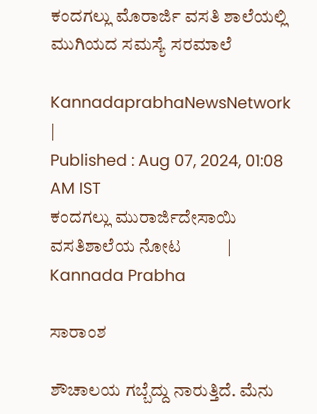ಕಂದಗಲ್ಲು ಮೊರಾರ್ಜಿ ವಸತಿ ಶಾಲೆಯಲ್ಲಿ ಮುಗಿಯದ ಸಮಸ್ಯೆ ಸರಮಾಲೆ

KannadaprabhaNewsNetwork |
Published : Aug 07, 2024, 01:08 AM IST
ಕಂದಗಲ್ಲು ಮುರಾರ್ಜಿದೇಸಾಯಿ ವಸತಿಶಾಲೆಯ ನೋಟ           | Kannada Prabha

ಸಾರಾಂಶ

ಶೌಚಾಲಯ ಗಬ್ಬೆದ್ದು ನಾರುತ್ತಿದೆ. ಮೆನು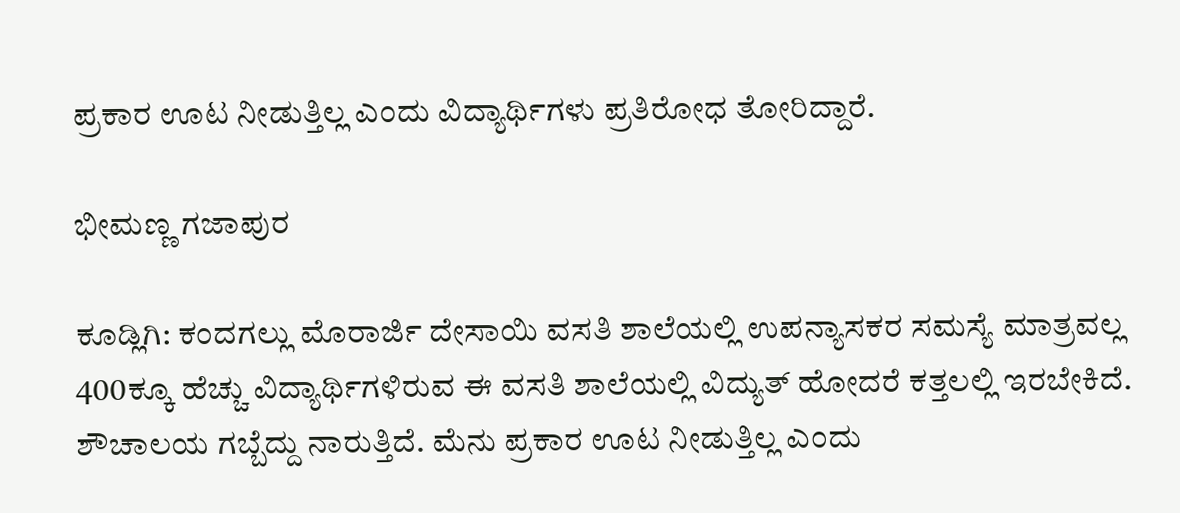ಪ್ರಕಾರ ಊಟ ನೀಡುತ್ತಿಲ್ಲ ಎಂದು ವಿದ್ಯಾರ್ಥಿಗಳು ಪ್ರತಿರೋಧ ತೋರಿದ್ದಾರೆ.

ಭೀಮಣ್ಣ ಗಜಾಪುರ

ಕೂಡ್ಲಿಗಿ: ಕಂದಗಲ್ಲು ಮೊರಾರ್ಜಿ ದೇಸಾಯಿ ವಸತಿ ಶಾಲೆಯಲ್ಲಿ ಉಪನ್ಯಾಸಕರ ಸಮಸ್ಯೆ ಮಾತ್ರವಲ್ಲ 400ಕ್ಕೂ ಹೆಚ್ಚು ವಿದ್ಯಾರ್ಥಿಗಳಿರುವ ಈ ವಸತಿ ಶಾಲೆಯಲ್ಲಿ ವಿದ್ಯುತ್ ಹೋದರೆ ಕತ್ತಲಲ್ಲಿ ಇರಬೇಕಿದೆ. ಶೌಚಾಲಯ ಗಬ್ಬೆದ್ದು ನಾರುತ್ತಿದೆ. ಮೆನು ಪ್ರಕಾರ ಊಟ ನೀಡುತ್ತಿಲ್ಲ ಎಂದು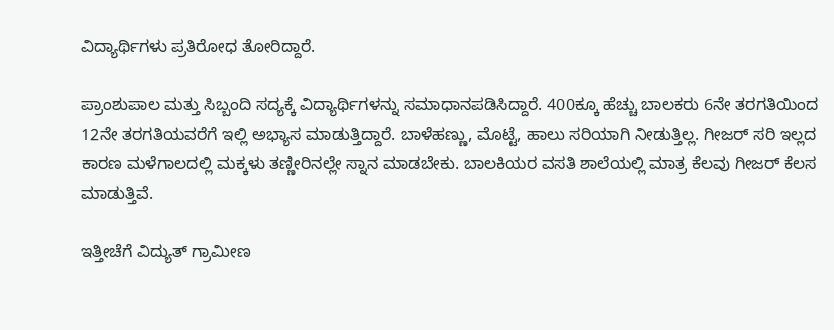ವಿದ್ಯಾರ್ಥಿಗಳು ಪ್ರತಿರೋಧ ತೋರಿದ್ದಾರೆ.

ಪ್ರಾಂಶುಪಾಲ ಮತ್ತು ಸಿಬ್ಬಂದಿ ಸದ್ಯಕ್ಕೆ ವಿದ್ಯಾರ್ಥಿಗಳನ್ನು ಸಮಾಧಾನಪಡಿಸಿದ್ದಾರೆ. 400ಕ್ಕೂ ಹೆಚ್ಚು ಬಾಲಕರು 6ನೇ ತರಗತಿಯಿಂದ 12ನೇ ತರಗತಿಯವರೆಗೆ ಇಲ್ಲಿ ಅಭ್ಯಾಸ ಮಾಡುತ್ತಿದ್ದಾರೆ. ಬಾಳೆಹಣ್ಣು, ಮೊಟ್ಟೆ, ಹಾಲು ಸರಿಯಾಗಿ ನೀಡುತ್ತಿಲ್ಲ. ಗೀಜರ್ ಸರಿ ಇಲ್ಲದ ಕಾರಣ ಮಳೆಗಾಲದಲ್ಲಿ ಮಕ್ಕಳು ತಣ್ಣೀರಿನಲ್ಲೇ ಸ್ನಾನ ಮಾಡಬೇಕು. ಬಾಲಕಿಯರ ವಸತಿ ಶಾಲೆಯಲ್ಲಿ ಮಾತ್ರ ಕೆಲವು ಗೀಜರ್ ಕೆಲಸ ಮಾಡುತ್ತಿವೆ.

ಇತ್ತೀಚೆಗೆ ವಿದ್ಯುತ್ ಗ್ರಾಮೀಣ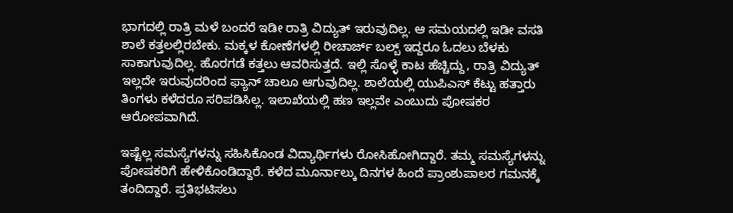ಭಾಗದಲ್ಲಿ ರಾತ್ರಿ ಮಳೆ ಬಂದರೆ ಇಡೀ ರಾತ್ರಿ ವಿದ್ಯುತ್ ಇರುವುದಿಲ್ಲ. ಆ ಸಮಯದಲ್ಲಿ ಇಡೀ ವಸತಿ ಶಾಲೆ ಕತ್ತಲಲ್ಲಿರಬೇಕು. ಮಕ್ಕಳ ಕೋಣೆಗಳಲ್ಲಿ ರೀಚಾರ್ಜ್ ಬಲ್ಬ್ ಇದ್ದರೂ ಓದಲು ಬೆಳಕು ಸಾಕಾಗುವುದಿಲ್ಲ. ಹೊರಗಡೆ ಕತ್ತಲು ಆವರಿಸುತ್ತದೆ. ಇಲ್ಲಿ ಸೊಳ್ಳೆ ಕಾಟ ಹೆಚ್ಚಿದ್ದು, ರಾತ್ರಿ ವಿದ್ಯುತ್‌ ಇಲ್ಲದೇ ಇರುವುದರಿಂದ ಫ್ಯಾನ್‌ ಚಾಲೂ ಆಗುವುದಿಲ್ಲ. ಶಾಲೆಯಲ್ಲಿ ಯುಪಿಎಸ್ ಕೆಟ್ಟು ಹತ್ತಾರು ತಿಂಗಳು ಕಳೆದರೂ ಸರಿಪಡಿಸಿಲ್ಲ. ಇಲಾಖೆಯಲ್ಲಿ ಹಣ ಇಲ್ಲವೇ ಎಂಬುದು ಪೋಷಕರ ಆರೋಪವಾಗಿದೆ.

ಇಷ್ಟೆಲ್ಲ ಸಮಸ್ಯೆಗಳನ್ನು ಸಹಿಸಿಕೊಂಡ ವಿದ್ಯಾರ್ಥಿಗಳು ರೋಸಿಹೋಗಿದ್ದಾರೆ. ತಮ್ಮ ಸಮಸ್ಯೆಗಳನ್ನು ಪೋಷಕರಿಗೆ ಹೇಳಿಕೊಂಡಿದ್ದಾರೆ. ಕಳೆದ ಮೂರ್ನಾಲ್ಕು ದಿನಗಳ ಹಿಂದೆ ಪ್ರಾಂಶುಪಾಲರ ಗಮನಕ್ಕೆ ತಂದಿದ್ದಾರೆ. ಪ್ರತಿಭಟಿಸಲು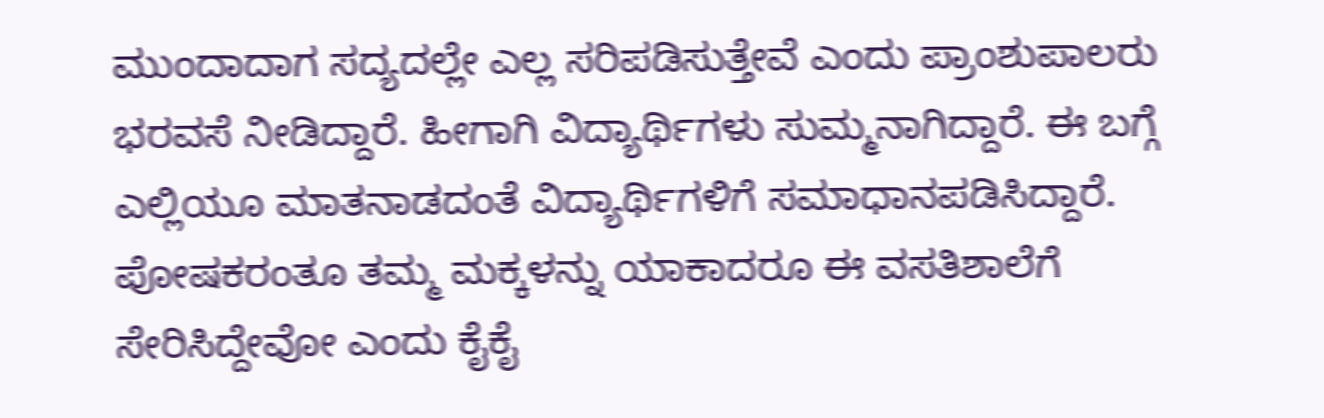ಮುಂದಾದಾಗ ಸದ್ಯದಲ್ಲೇ ಎಲ್ಲ ಸರಿಪಡಿಸುತ್ತೇವೆ ಎಂದು ಪ್ರಾಂಶುಪಾಲರು ಭರವಸೆ ನೀಡಿದ್ದಾರೆ. ಹೀಗಾಗಿ ವಿದ್ಯಾರ್ಥಿಗಳು ಸುಮ್ಮನಾಗಿದ್ದಾರೆ. ಈ ಬಗ್ಗೆ ಎಲ್ಲಿಯೂ ಮಾತನಾಡದಂತೆ ವಿದ್ಯಾರ್ಥಿಗಳಿಗೆ ಸಮಾಧಾನಪಡಿಸಿದ್ದಾರೆ. ಪೋಷಕರಂತೂ ತಮ್ಮ ಮಕ್ಕಳನ್ನು ಯಾಕಾದರೂ ಈ ವಸತಿಶಾಲೆಗೆ ಸೇರಿಸಿದ್ದೇವೋ ಎಂದು ಕೈಕೈ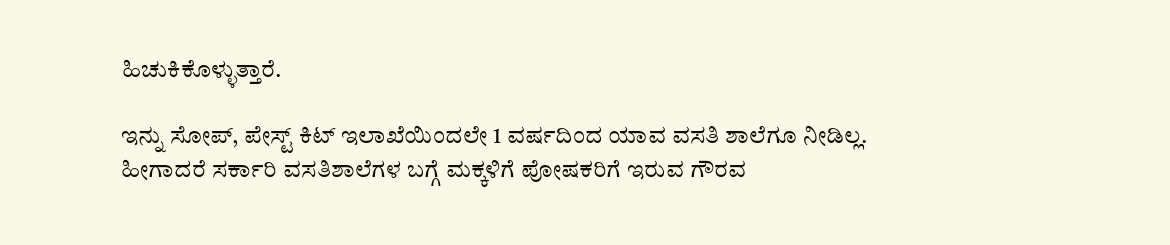ಹಿಚುಕಿಕೊಳ್ಳುತ್ತಾರೆ.

ಇನ್ನು ಸೋಪ್, ಪೇಸ್ಟ್ ಕಿಟ್ ಇಲಾಖೆಯಿಂದಲೇ 1 ವರ್ಷದಿಂದ ಯಾವ ವಸತಿ ಶಾಲೆಗೂ ನೀಡಿಲ್ಲ. ಹೀಗಾದರೆ ಸರ್ಕಾರಿ ವಸತಿಶಾಲೆಗಳ ಬಗ್ಗೆ ಮಕ್ಕಳಿಗೆ ಪೋಷಕರಿಗೆ ಇರುವ ಗೌರವ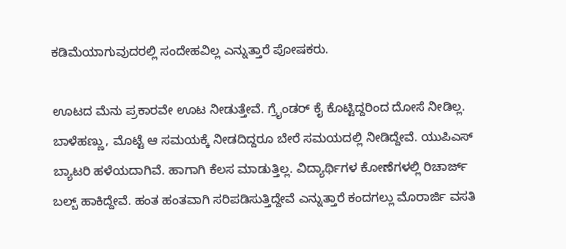ಕಡಿಮೆಯಾಗುವುದರಲ್ಲಿ ಸಂದೇಹವಿಲ್ಲ ಎನ್ನುತ್ತಾರೆ ಪೋಷಕರು.

ಊಟದ ಮೆನು ಪ್ರಕಾರವೇ ಊಟ ನೀಡುತ್ತೇವೆ. ಗ್ರೈಂಡರ್ ಕೈ ಕೊಟ್ಟಿದ್ದರಿಂದ ದೋಸೆ ನೀಡಿಲ್ಲ. ಬಾಳೆಹಣ್ಣು, ಮೊಟ್ಟೆ ಆ ಸಮಯಕ್ಕೆ ನೀಡದಿದ್ದರೂ ಬೇರೆ ಸಮಯದಲ್ಲಿ ನೀಡಿದ್ದೇವೆ. ಯುಪಿಎಸ್ ಬ್ಯಾಟರಿ ಹಳೆಯದಾಗಿವೆ. ಹಾಗಾಗಿ ಕೆಲಸ ಮಾಡುತ್ತಿಲ್ಲ. ವಿದ್ಯಾರ್ಥಿಗಳ ಕೋಣೆಗಳಲ್ಲಿ ರಿಚಾರ್ಜ್ ಬಲ್ಬ್ ಹಾಕಿದ್ದೇವೆ. ಹಂತ ಹಂತವಾಗಿ ಸರಿಪಡಿಸುತ್ತಿದ್ದೇವೆ ಎನ್ನುತ್ತಾರೆ ಕಂದಗಲ್ಲು ಮೊರಾರ್ಜಿ ವಸತಿ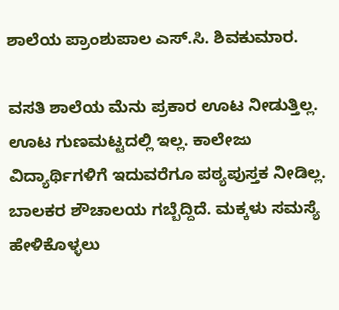ಶಾಲೆಯ ಪ್ರಾಂಶುಪಾಲ ಎಸ್.ಸಿ. ಶಿವಕುಮಾರ.

ವಸತಿ ಶಾಲೆಯ ಮೆನು ಪ್ರಕಾರ ಊಟ ನೀಡುತ್ತಿಲ್ಲ. ಊಟ ಗುಣಮಟ್ಟದಲ್ಲಿ ಇಲ್ಲ. ಕಾಲೇಜು ವಿದ್ಯಾರ್ಥಿಗಳಿಗೆ ಇದುವರೆಗೂ ಪಠ್ಯಪುಸ್ತಕ ನೀಡಿಲ್ಲ. ಬಾಲಕರ ಶೌಚಾಲಯ ಗಬ್ಬೆದ್ದಿದೆ. ಮಕ್ಕಳು ಸಮಸ್ಯೆ ಹೇಳಿಕೊಳ್ಳಲು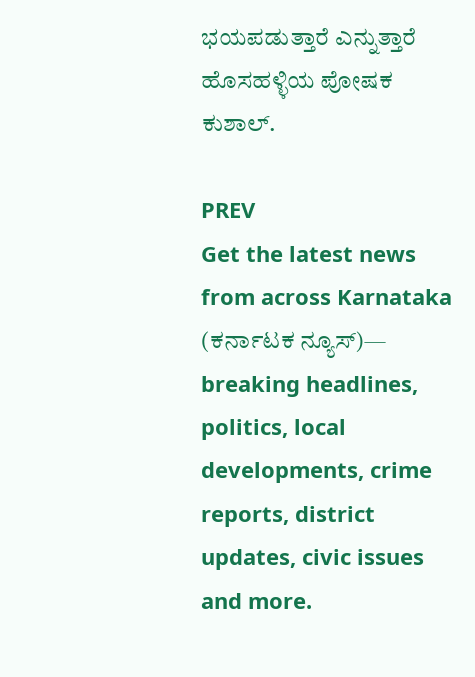ಭಯಪಡುತ್ತಾರೆ ಎನ್ನುತ್ತಾರೆ ಹೊಸಹಳ್ಳಿಯ ಪೋಷಕ ಕುಶಾಲ್.

PREV
Get the latest news from across Karnataka (ಕರ್ನಾಟಕ ನ್ಯೂಸ್)— breaking headlines, politics, local developments, crime reports, district updates, civic issues and more.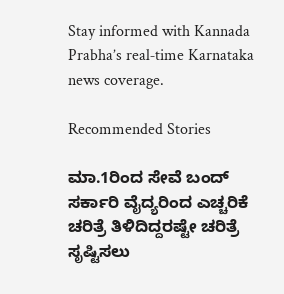Stay informed with Kannada Prabha’s real‑time Karnataka news coverage.

Recommended Stories

ಮಾ.1ರಿಂದ ಸೇವೆ ಬಂದ್‌ ಸರ್ಕಾರಿ ವೈದ್ಯರಿಂದ ಎಚ್ಚರಿಕೆ
ಚರಿತ್ರೆ ತಿಳಿದಿದ್ದರಷ್ಟೇ ಚರಿತ್ರೆ ಸೃಷ್ಟಿಸಲು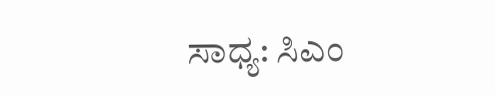ಸಾಧ್ಯ: ಸಿಎಂ